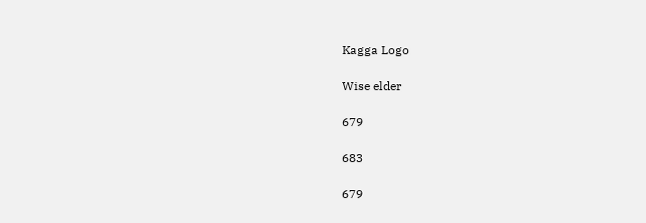Kagga Logo

Wise elder

679

683

679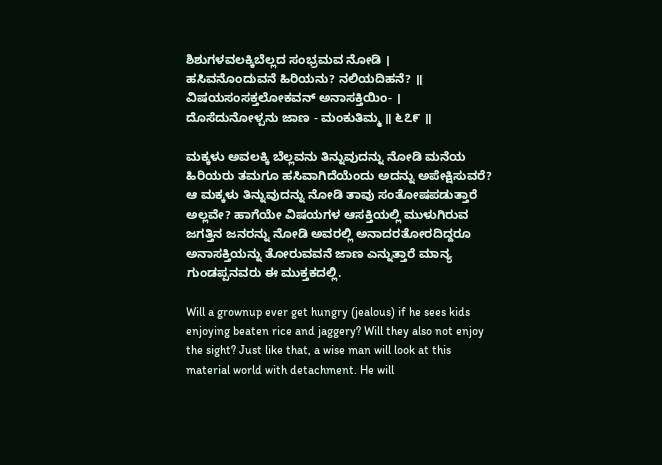ಶಿಶುಗಳವಲಕ್ಕಿಬೆಲ್ಲದ ಸಂಭ್ರಮವ ನೋಡಿ ।
ಹಸಿವನೊಂದುವನೆ ಹಿರಿಯನು? ನಲಿಯದಿಹನೆ? ॥
ವಿಷಯಸಂಸಕ್ತಲೋಕವನ್ ಅನಾಸಕ್ತಿಯಿಂ- ।
ದೊಸೆದುನೋಳ್ಪನು ಜಾಣ - ಮಂಕುತಿಮ್ಮ ॥ ೬೭೯ ॥

ಮಕ್ಕಳು ಅವಲಕ್ಕಿ ಬೆಲ್ಲವನು ತಿನ್ನುವುದನ್ನು ನೋಡಿ ಮನೆಯ ಹಿರಿಯರು ತಮಗೂ ಹಸಿವಾಗಿದೆಯೆಂದು ಅದನ್ನು ಅಪೇಕ್ಷಿಸುವರೆ? ಆ ಮಕ್ಕಳು ತಿನ್ನುವುದನ್ನು ನೋಡಿ ತಾವು ಸಂತೋಷಪಡುತ್ತಾರೆ ಅಲ್ಲವೇ? ಹಾಗೆಯೇ ವಿಷಯಗಳ ಆಸಕ್ತಿಯಲ್ಲಿ ಮುಳುಗಿರುವ ಜಗತ್ತಿನ ಜನರನ್ನು ನೋಡಿ ಅವರಲ್ಲಿ ಅನಾದರತೋರದಿದ್ದರೂ ಅನಾಸಕ್ತಿಯನ್ನು ತೋರುವವನೆ ಜಾಣ ಎನ್ನುತ್ತಾರೆ ಮಾನ್ಯ ಗುಂಡಪ್ಪನವರು ಈ ಮುಕ್ತಕದಲ್ಲಿ.

Will a grownup ever get hungry (jealous) if he sees kids enjoying beaten rice and jaggery? Will they also not enjoy the sight? Just like that, a wise man will look at this material world with detachment. He will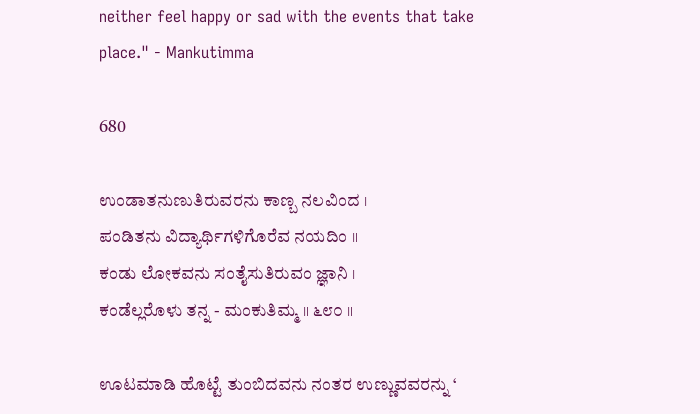neither feel happy or sad with the events that take place." - Mankutimma

680

ಉಂಡಾತನುಣುತಿರುವರನು ಕಾಣ್ಬ ನಲವಿಂದ ।
ಪಂಡಿತನು ವಿದ್ಯಾರ್ಥಿಗಳಿಗೊರೆವ ನಯದಿಂ ॥
ಕಂಡು ಲೋಕವನು ಸಂತೈಸುತಿರುವಂ ಜ್ಞಾನಿ ।
ಕಂಡೆಲ್ಲರೊಳು ತನ್ನ - ಮಂಕುತಿಮ್ಮ ॥ ೬೮೦ ॥

ಊಟಮಾಡಿ ಹೊಟ್ಟೆ ತುಂಬಿದವನು ನಂತರ ಉಣ್ಣುವವರನ್ನು ‘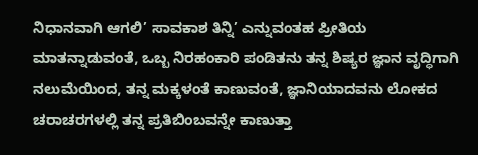ನಿಧಾನವಾಗಿ ಆಗಲಿ’ ಸಾವಕಾಶ ತಿನ್ನಿ’ ಎನ್ನುವಂತಹ ಪ್ರೀತಿಯ ಮಾತನ್ನಾಡುವಂತೆ, ಒಬ್ಬ ನಿರಹಂಕಾರಿ ಪಂಡಿತನು ತನ್ನ ಶಿಷ್ಯರ ಜ್ಞಾನ ವೃದ್ಧಿಗಾಗಿ ನಲುಮೆಯಿಂದ, ತನ್ನ ಮಕ್ಕಳಂತೆ ಕಾಣುವಂತೆ, ಜ್ಞಾನಿಯಾದವನು ಲೋಕದ ಚರಾಚರಗಳಲ್ಲಿ ತನ್ನ ಪ್ರತಿಬಿಂಬವನ್ನೇ ಕಾಣುತ್ತಾ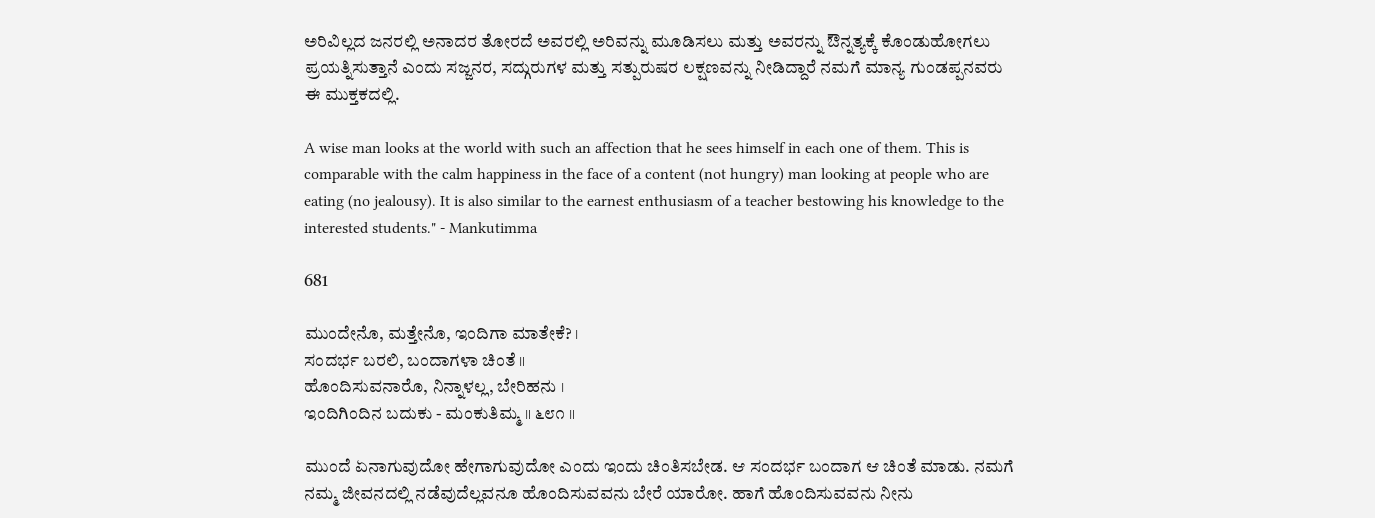ಅರಿವಿಲ್ಲದ ಜನರಲ್ಲಿ ಅನಾದರ ತೋರದೆ ಅವರಲ್ಲಿ ಅರಿವನ್ನು ಮೂಡಿಸಲು ಮತ್ತು ಅವರನ್ನು ಔನ್ನತ್ಯಕ್ಕೆ ಕೊಂಡುಹೋಗಲು ಪ್ರಯತ್ನಿಸುತ್ತಾನೆ ಎಂದು ಸಜ್ಜನರ, ಸದ್ಗುರುಗಳ ಮತ್ತು ಸತ್ಪುರುಷರ ಲಕ್ಷಣವನ್ನು ನೀಡಿದ್ದಾರೆ ನಮಗೆ ಮಾನ್ಯ ಗುಂಡಪ್ಪನವರು ಈ ಮುಕ್ತಕದಲ್ಲಿ.

A wise man looks at the world with such an affection that he sees himself in each one of them. This is comparable with the calm happiness in the face of a content (not hungry) man looking at people who are eating (no jealousy). It is also similar to the earnest enthusiasm of a teacher bestowing his knowledge to the interested students." - Mankutimma

681

ಮುಂದೇನೊ, ಮತ್ತೇನೊ, ಇಂದಿಗಾ ಮಾತೇಕೆ? ।
ಸಂದರ್ಭ ಬರಲಿ, ಬಂದಾಗಳಾ ಚಿಂತೆ ॥
ಹೊಂದಿಸುವನಾರೊ, ನಿನ್ನಾಳಲ್ಲ, ಬೇರಿಹನು ।
ಇಂದಿಗಿಂದಿನ ಬದುಕು - ಮಂಕುತಿಮ್ಮ ॥ ೬೮೧ ॥

ಮುಂದೆ ಏನಾಗುವುದೋ ಹೇಗಾಗುವುದೋ ಎಂದು ಇಂದು ಚಿಂತಿಸಬೇಡ. ಆ ಸಂದರ್ಭ ಬಂದಾಗ ಆ ಚಿಂತೆ ಮಾಡು. ನಮಗೆ ನಮ್ಮ ಜೀವನದಲ್ಲಿ ನಡೆವುದೆಲ್ಲವನೂ ಹೊಂದಿಸುವವನು ಬೇರೆ ಯಾರೋ. ಹಾಗೆ ಹೊಂದಿಸುವವನು ನೀನು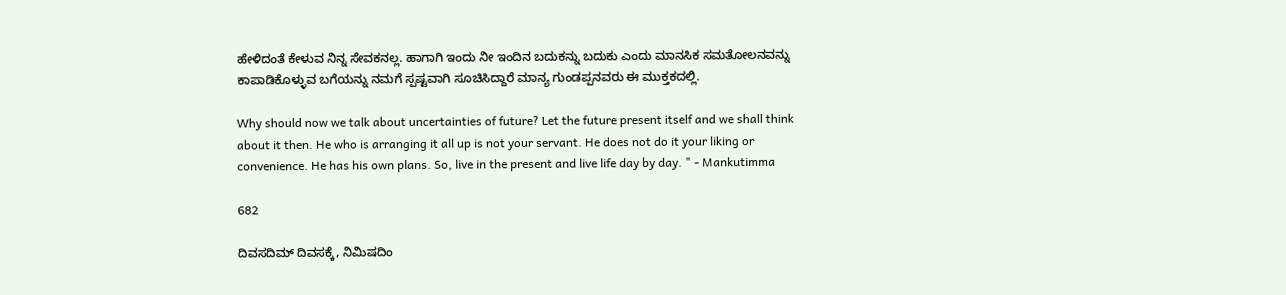ಹೇಳಿದಂತೆ ಕೇಳುವ ನಿನ್ನ ಸೇವಕನಲ್ಲ. ಹಾಗಾಗಿ ಇಂದು ನೀ ಇಂದಿನ ಬದುಕನ್ನು ಬದುಕು ಎಂದು ಮಾನಸಿಕ ಸಮತೋಲನವನ್ನು ಕಾಪಾಡಿಕೊಳ್ಳುವ ಬಗೆಯನ್ನು ನಮಗೆ ಸ್ಪಷ್ಟವಾಗಿ ಸೂಚಿಸಿದ್ದಾರೆ ಮಾನ್ಯ ಗುಂಡಪ್ಪನವರು ಈ ಮುಕ್ತಕದಲ್ಲಿ.

Why should now we talk about uncertainties of future? Let the future present itself and we shall think about it then. He who is arranging it all up is not your servant. He does not do it your liking or convenience. He has his own plans. So, live in the present and live life day by day. " - Mankutimma

682

ದಿವಸದಿಮ್ ದಿವಸಕ್ಕೆ, ನಿಮಿಷದಿಂ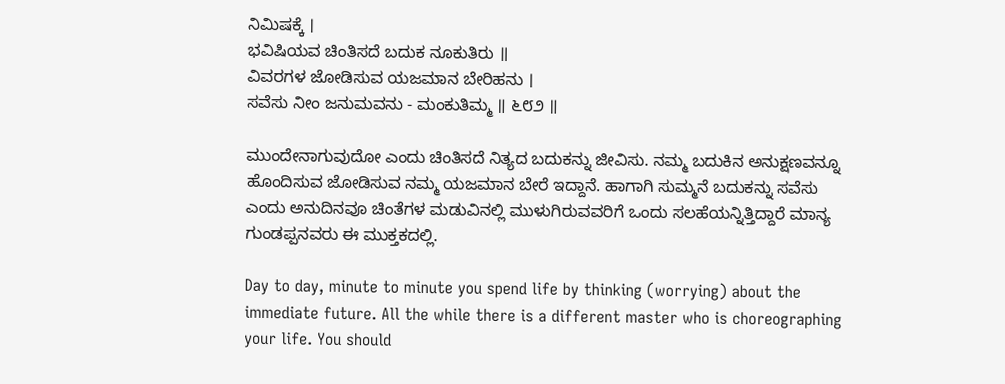ನಿಮಿಷಕ್ಕೆ ।
ಭವಿಷಿಯವ ಚಿಂತಿಸದೆ ಬದುಕ ನೂಕುತಿರು ॥
ವಿವರಗಳ ಜೋಡಿಸುವ ಯಜಮಾನ ಬೇರಿಹನು ।
ಸವೆಸು ನೀಂ ಜನುಮವನು - ಮಂಕುತಿಮ್ಮ ॥ ೬೮೨ ॥

ಮುಂದೇನಾಗುವುದೋ ಎಂದು ಚಿಂತಿಸದೆ ನಿತ್ಯದ ಬದುಕನ್ನು ಜೀವಿಸು. ನಮ್ಮ ಬದುಕಿನ ಅನುಕ್ಷಣವನ್ನೂ ಹೊಂದಿಸುವ ಜೋಡಿಸುವ ನಮ್ಮ ಯಜಮಾನ ಬೇರೆ ಇದ್ದಾನೆ. ಹಾಗಾಗಿ ಸುಮ್ಮನೆ ಬದುಕನ್ನು ಸವೆಸು ಎಂದು ಅನುದಿನವೂ ಚಿಂತೆಗಳ ಮಡುವಿನಲ್ಲಿ ಮುಳುಗಿರುವವರಿಗೆ ಒಂದು ಸಲಹೆಯನ್ನಿತ್ತಿದ್ದಾರೆ ಮಾನ್ಯ ಗುಂಡಪ್ಪನವರು ಈ ಮುಕ್ತಕದಲ್ಲಿ.

Day to day, minute to minute you spend life by thinking (worrying) about the immediate future. All the while there is a different master who is choreographing your life. You should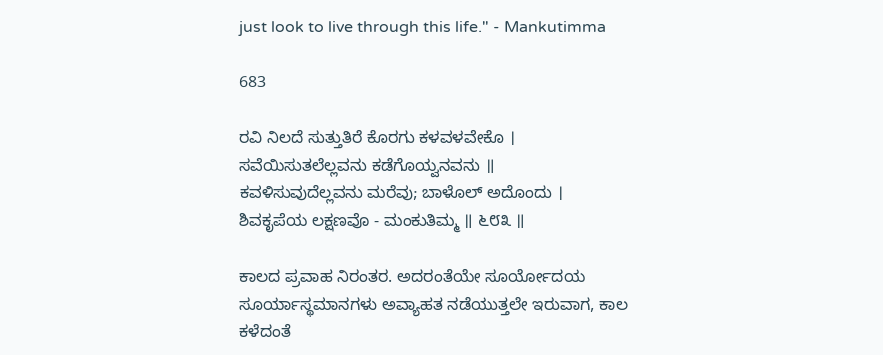just look to live through this life." - Mankutimma

683

ರವಿ ನಿಲದೆ ಸುತ್ತುತಿರೆ ಕೊರಗು ಕಳವಳವೇಕೊ ।
ಸವೆಯಿಸುತಲೆಲ್ಲವನು ಕಡೆಗೊಯ್ವನವನು ॥
ಕವಳಿಸುವುದೆಲ್ಲವನು ಮರೆವು; ಬಾಳೊಲ್ ಅದೊಂದು ।
ಶಿವಕೃಪೆಯ ಲಕ್ಷಣವೊ - ಮಂಕುತಿಮ್ಮ ॥ ೬೮೩ ॥

ಕಾಲದ ಪ್ರವಾಹ ನಿರಂತರ. ಅದರಂತೆಯೇ ಸೂರ್ಯೋದಯ ಸೂರ್ಯಾಸ್ಥಮಾನಗಳು ಅವ್ಯಾಹತ ನಡೆಯುತ್ತಲೇ ಇರುವಾಗ, ಕಾಲ ಕಳೆದಂತೆ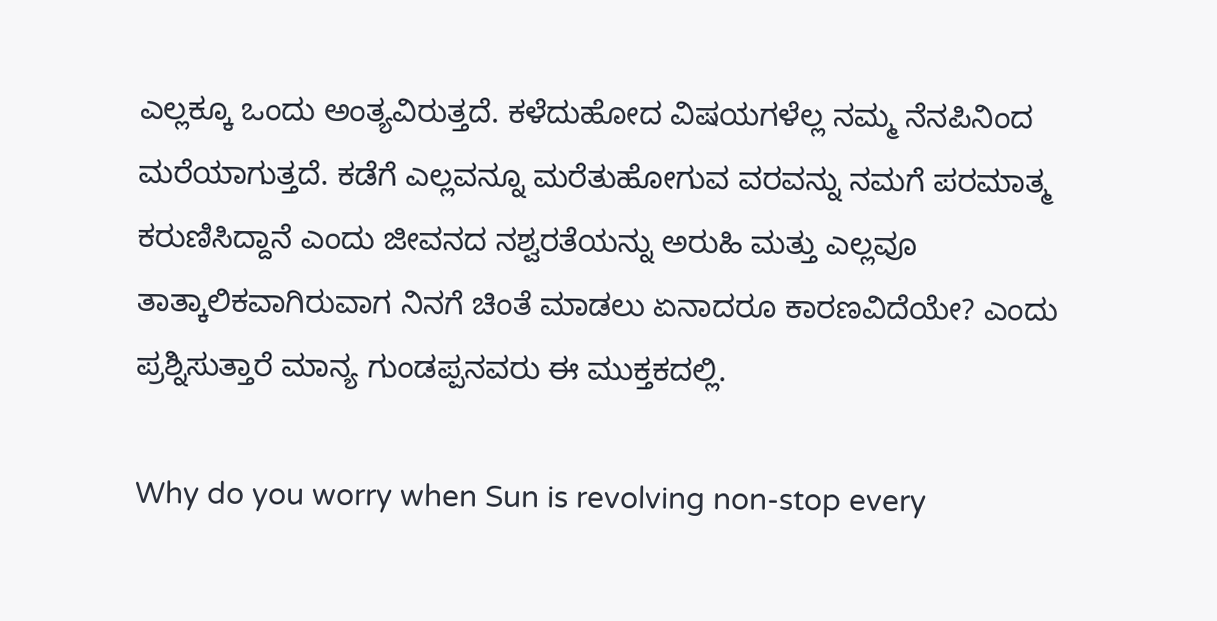ಎಲ್ಲಕ್ಕೂ ಒಂದು ಅಂತ್ಯವಿರುತ್ತದೆ. ಕಳೆದುಹೋದ ವಿಷಯಗಳೆಲ್ಲ ನಮ್ಮ ನೆನಪಿನಿಂದ ಮರೆಯಾಗುತ್ತದೆ. ಕಡೆಗೆ ಎಲ್ಲವನ್ನೂ ಮರೆತುಹೋಗುವ ವರವನ್ನು ನಮಗೆ ಪರಮಾತ್ಮ ಕರುಣಿಸಿದ್ದಾನೆ ಎಂದು ಜೀವನದ ನಶ್ವರತೆಯನ್ನು ಅರುಹಿ ಮತ್ತು ಎಲ್ಲವೂ ತಾತ್ಕಾಲಿಕವಾಗಿರುವಾಗ ನಿನಗೆ ಚಿಂತೆ ಮಾಡಲು ಏನಾದರೂ ಕಾರಣವಿದೆಯೇ? ಎಂದು ಪ್ರಶ್ನಿಸುತ್ತಾರೆ ಮಾನ್ಯ ಗುಂಡಪ್ಪನವರು ಈ ಮುಕ್ತಕದಲ್ಲಿ.

Why do you worry when Sun is revolving non-stop every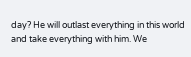day? He will outlast everything in this world and take everything with him. We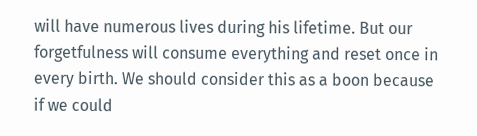will have numerous lives during his lifetime. But our forgetfulness will consume everything and reset once in every birth. We should consider this as a boon because if we could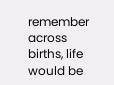remember across births, life would be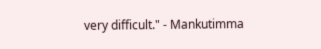very difficult." - Mankutimma